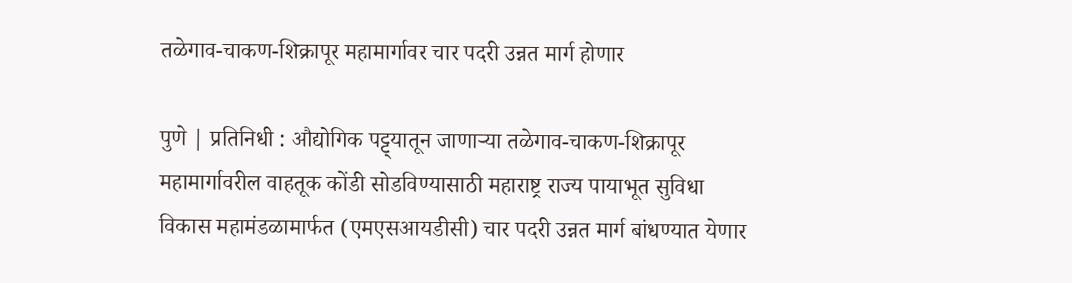तळेगाव-चाकण-शिक्रापूर महामार्गावर चार पदरी उन्नत मार्ग होणार

पुणे | प्रतिनिधी : औद्योगिक पट्ट्यातून जाणाऱ्या तळेगाव-चाकण-शिक्रापूर महामार्गावरील वाहतूक कोंडी सोडविण्यासाठी महाराष्ट्र राज्य पायाभूत सुविधा विकास महामंडळामार्फत (एमएसआयडीसी) चार पदरी उन्नत मार्ग बांधण्यात येणार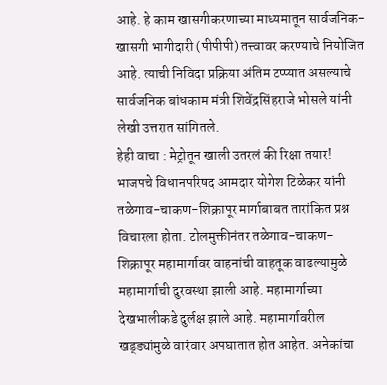आहे. हे काम खासगीकरणाच्या माध्यमातून सार्वजनिक-खासगी भागीदारी (पीपीपी) तत्त्वावर करण्याचे नियोजित आहे. त्याची निविदा प्रक्रिया अंतिम टप्प्यात असल्याचे सार्वजनिक बांधकाम मंत्री शिवेंद्रसिंहराजे भोसले यांनी लेखी उत्तरात सांगितले.
हेही वाचा : मेट्रोतून खाली उतरलं की रिक्षा तयार!
भाजपचे विधानपरिषद आमदार योगेश टिळेकर यांनी तळेगाव-चाकण-शिक्रापूर मार्गाबाबत तारांकित प्रश्न विचारला होता. टोलमुक्तीनंतर तळेगाव-चाकण-शिक्रापूर महामार्गावर वाहनांची वाहतूक वाढल्यामुळे महामार्गाची दुरवस्था झाली आहे. महामार्गाच्या देखभालीकडे दुर्लक्ष झाले आहे. महामार्गावरील खड्ड्यांमुळे वारंवार अपघातात होत आहेत. अनेकांचा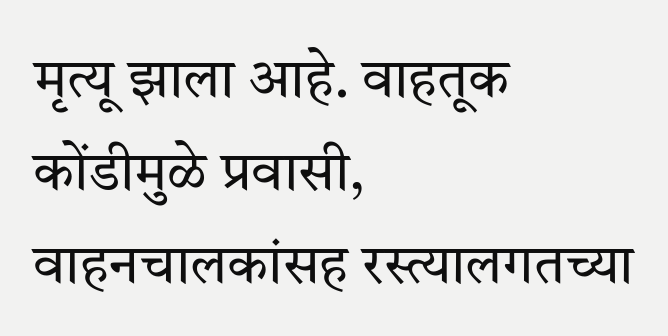मृत्यू झाला आहे. वाहतूक कोंडीमुळे प्रवासी, वाहनचालकांसह रस्त्यालगतच्या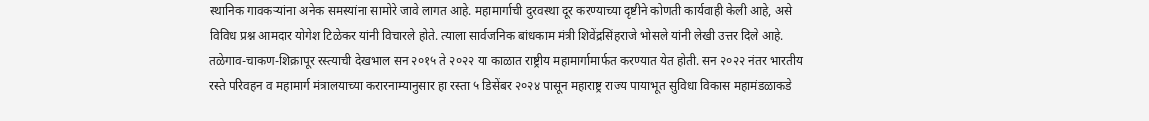स्थानिक गावकऱ्यांना अनेक समस्यांना सामोरे जावे लागत आहे. महामार्गाची दुरवस्था दूर करण्याच्या दृष्टीने कोणती कार्यवाही केली आहे, असे विविध प्रश्न आमदार योगेश टिळेकर यांनी विचारले होते. त्याला सार्वजनिक बांधकाम मंत्री शिवेंद्रसिंहराजे भोसले यांनी लेखी उत्तर दिले आहे.
तळेगाव-चाकण-शिक्रापूर रस्त्याची देखभाल सन २०१५ ते २०२२ या काळात राष्ट्रीय महामार्गामार्फत करण्यात येत होती. सन २०२२ नंतर भारतीय रस्ते परिवहन व महामार्ग मंत्रालयाच्या करारनाम्यानुसार हा रस्ता ५ डिसेंबर २०२४ पासून महाराष्ट्र राज्य पायाभूत सुविधा विकास महामंडळाकडे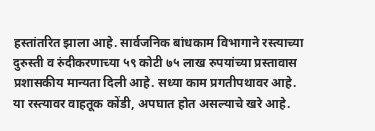हस्तांतरित झाला आहे. सार्वजनिक बांधकाम विभागाने रस्त्याच्या दुरुस्ती व रुंदीकरणाच्या ५९ कोटी ७५ लाख रुपयांच्या प्रस्तावास प्रशासकीय मान्यता दिली आहे. सध्या काम प्रगतीपथावर आहे. या रस्त्यावर वाहतूक कोंडी, अपघात होत असल्याचे खरे आहे.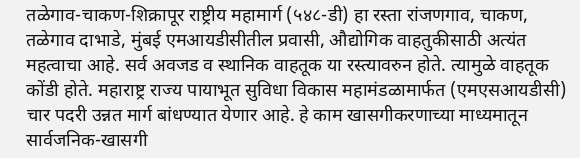तळेगाव-चाकण-शिक्रापूर राष्ट्रीय महामार्ग (५४८-डी) हा रस्ता रांजणगाव, चाकण, तळेगाव दाभाडे, मुंबई एमआयडीसीतील प्रवासी, औद्योगिक वाहतुकीसाठी अत्यंत महत्वाचा आहे. सर्व अवजड व स्थानिक वाहतूक या रस्त्यावरुन होते. त्यामुळे वाहतूक कोंडी होते. महाराष्ट्र राज्य पायाभूत सुविधा विकास महामंडळामार्फत (एमएसआयडीसी) चार पदरी उन्नत मार्ग बांधण्यात येणार आहे. हे काम खासगीकरणाच्या माध्यमातून सार्वजनिक-खासगी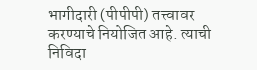भागीदारी (पीपीपी) तत्त्वावर करण्याचे नियोजित आहे. त्याची निविदा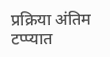प्रक्रिया अंतिम टप्प्यात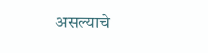असल्याचे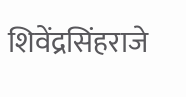शिवेंद्रसिंहराजे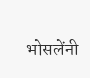भोसलेंनी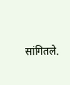सांगितले.